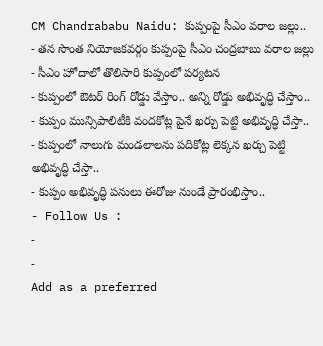CM Chandrababu Naidu: కుప్పంపై సీఎం వరాల జల్లు..
- తన సొంత నియోజకవర్గం కుప్పంపై సీఎం చంద్రబాబు వరాల జల్లు
- సీఎం హోదాలో తొలిసారి కుప్పంలో పర్యటన
- కుప్పంలో ఔటర్ రింగ్ రోడ్డు వేస్తాం.. అన్ని రోడ్డు అభివృద్ధి చేస్తాం..
- కుప్పం మున్సిపాలిటీకి వందకోట్ల పైనే ఖర్చు పెట్టి అభివృద్ధి చేస్తా..
- కుప్పంలో నాలుగు మండలాలను పదికోట్ల లెక్కన ఖర్చు పెట్టి అభివృద్ధి చేస్తా..
- కుప్పం అభివృద్ధి పనులు ఈరోజు నుండే ప్రారంభిస్తాం..
- Follow Us :
-
-
Add as a preferred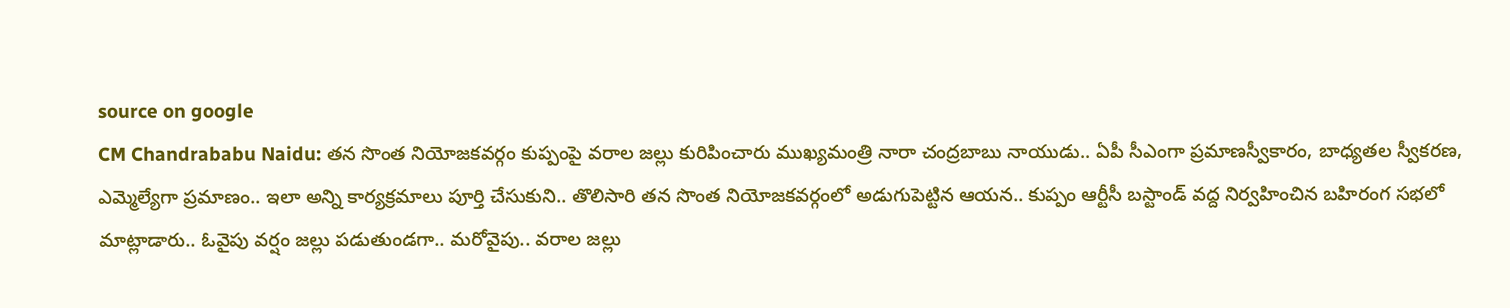source on google
CM Chandrababu Naidu: తన సొంత నియోజకవర్గం కుప్పంపై వరాల జల్లు కురిపించారు ముఖ్యమంత్రి నారా చంద్రబాబు నాయుడు.. ఏపీ సీఎంగా ప్రమాణస్వీకారం, బాధ్యతల స్వీకరణ, ఎమ్మెల్యేగా ప్రమాణం.. ఇలా అన్ని కార్యక్రమాలు పూర్తి చేసుకుని.. తొలిసారి తన సొంత నియోజకవర్గంలో అడుగుపెట్టిన ఆయన.. కుప్పం ఆర్టీసీ బస్టాండ్ వద్ద నిర్వహించిన బహిరంగ సభలో మాట్లాడారు.. ఓవైపు వర్షం జల్లు పడుతుండగా.. మరోవైపు.. వరాల జల్లు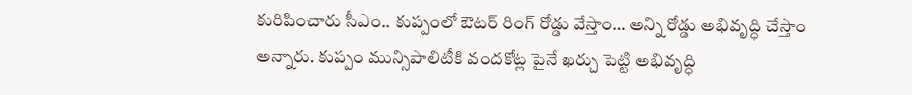కురిపించారు సీఎం.. కుప్పంలో ఔటర్ రింగ్ రోడ్డు వేస్తాం… అన్ని రోడ్డు అభివృద్ధి చేస్తాం అన్నారు. కుప్పం మున్సిపాలిటీకి వందకోట్ల పైనే ఖర్చు పెట్టి అభివృద్ధి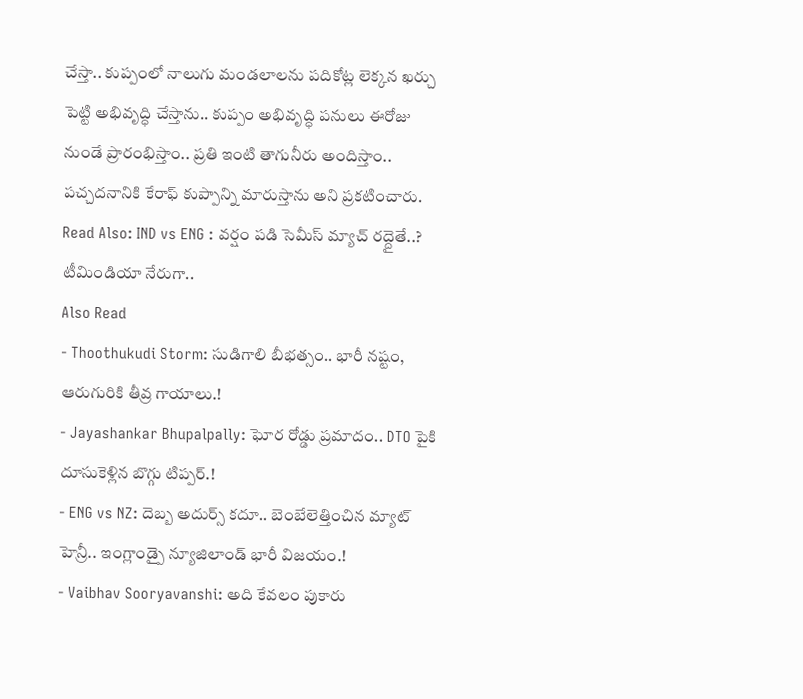చేస్తా.. కుప్పంలో నాలుగు మండలాలను పదికోట్ల లెక్కన ఖర్చు పెట్టి అభివృద్ధి చేస్తాను.. కుప్పం అభివృద్ధి పనులు ఈరోజు నుండే ప్రారంభిస్తాం.. ప్రతి ఇంటి తాగునీరు అందిస్తాం.. పచ్చదనానికి కేరాఫ్ కుప్పాన్ని మారుస్తాను అని ప్రకటించారు.
Read Also: IND vs ENG : వర్షం పడి సెమీస్ మ్యాచ్ రద్దైతే..? టీమిండియా నేరుగా..
Also Read
- Thoothukudi Storm: సుడిగాలి బీభత్సం.. భారీ నష్టం, ఆరుగురికి తీవ్ర గాయాలు.!
- Jayashankar Bhupalpally: ఘోర రోడ్డు ప్రమాదం.. DTO పైకి దూసుకెళ్లిన బొగ్గు టిప్పర్.!
- ENG vs NZ: దెబ్బ అదుర్స్ కదూ.. బెంబేలెత్తించిన మ్యాట్ హెన్రీ.. ఇంగ్లాండ్పై న్యూజిలాండ్ భారీ విజయం.!
- Vaibhav Sooryavanshi: అది కేవలం పుకారు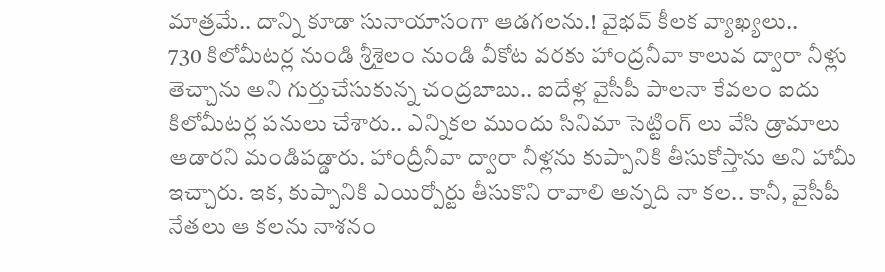మాత్రమే.. దాన్ని కూడా సునాయాసంగా ఆడగలను.! వైభవ్ కీలక వ్యాఖ్యలు..
730 కిలోమీటర్ల నుండి శ్రీశైలం నుండి వీకోట వరకు హాంద్రనీవా కాలువ ద్వారా నీళ్లు తెచ్చాను అని గుర్తుచేసుకున్న చంద్రబాబు.. ఐదేళ్ల వైసీపీ పాలనా కేవలం ఐదు కిలోమీటర్ల పనులు చేశారు.. ఎన్నికల ముందు సినిమా సెట్టింగ్ లు వేసి డ్రామాలు ఆడారని మండిపడ్డారు. హాంద్రీనీవా ద్వారా నీళ్లను కుప్పానికి తీసుకోస్తాను అని హామీ ఇచ్చారు. ఇక, కుప్పానికి ఎయిర్పోర్టు తీసుకొని రావాలి అన్నది నా కల.. కానీ, వైసీపీ నేతలు ఆ కలను నాశనం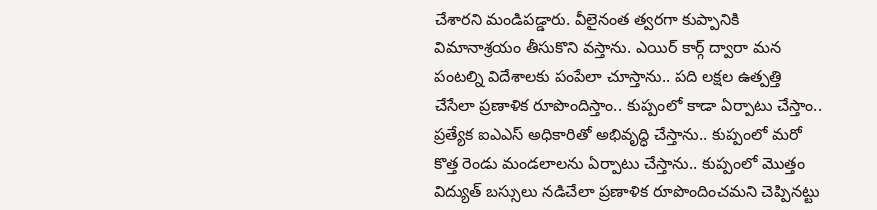చేశారని మండిపడ్డారు. వీలైనంత త్వరగా కుప్పానికి విమానాశ్రయం తీసుకొని వస్తాను. ఎయిర్ కార్గ్ ద్వారా మన పంటల్ని విదేశాలకు పంపేలా చూస్తాను.. పది లక్షల ఉత్పత్తి చేసేలా ప్రణాళిక రూపొందిస్తాం.. కుప్పంలో కాడా ఏర్పాటు చేస్తాం.. ప్రత్యేక ఐఎఎస్ అధికారితో అభివృద్ధి చేస్తాను.. కుప్పంలో మరో కొత్త రెండు మండలాలను ఏర్పాటు చేస్తాను.. కుప్పంలో మొత్తం విద్యుత్ బస్సులు నడిచేలా ప్రణాళిక రూపొందించమని చెప్పినట్టు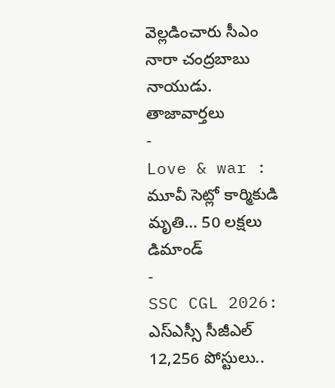వెల్లడించారు సీఎం నారా చంద్రబాబు నాయుడు.
తాజావార్తలు
-
Love & war : మూవీ సెట్లో కార్మికుడి మృతి… 50 లక్షలు డిమాండ్
-
SSC CGL 2026: ఎస్ఎస్సీ సీజీఎల్ 12,256 పోస్టులు..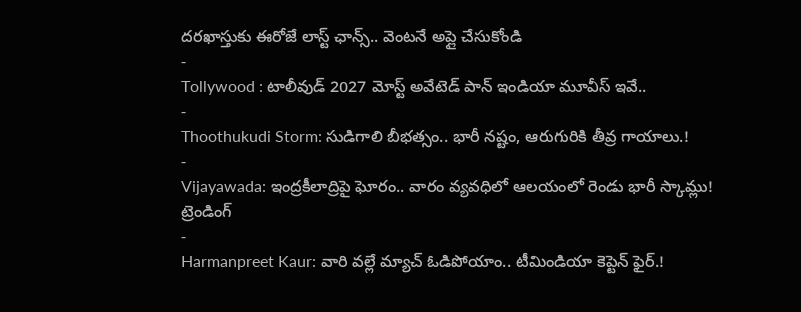దరఖాస్తుకు ఈరోజే లాస్ట్ ఛాన్స్.. వెంటనే అప్లై చేసుకోండి
-
Tollywood : టాలీవుడ్ 2027 మోస్ట్ అవేటెడ్ పాన్ ఇండియా మూవీస్ ఇవే..
-
Thoothukudi Storm: సుడిగాలి బీభత్సం.. భారీ నష్టం, ఆరుగురికి తీవ్ర గాయాలు.!
-
Vijayawada: ఇంద్రకీలాద్రిపై ఘోరం.. వారం వ్యవధిలో ఆలయంలో రెండు భారీ స్కామ్లు!
ట్రెండింగ్
-
Harmanpreet Kaur: వారి వల్లే మ్యాచ్ ఓడిపోయాం.. టీమిండియా కెప్టెన్ ఫైర్.!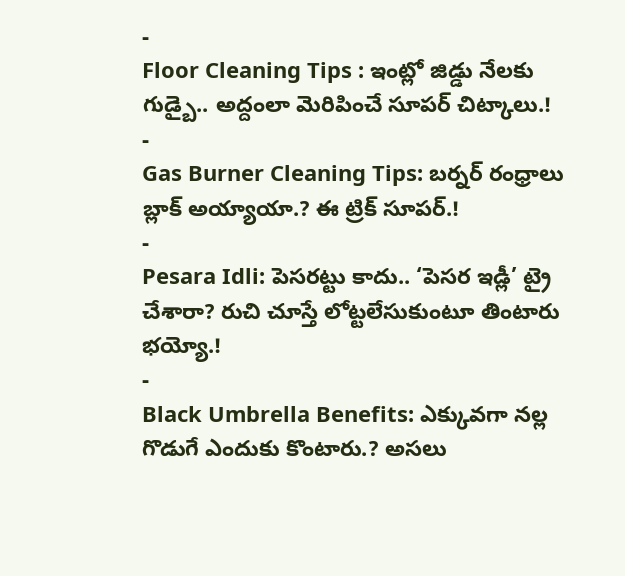-
Floor Cleaning Tips : ఇంట్లో జిడ్డు నేలకు గుడ్బై.. అద్దంలా మెరిపించే సూపర్ చిట్కాలు.!
-
Gas Burner Cleaning Tips: బర్నర్ రంధ్రాలు బ్లాక్ అయ్యాయా.? ఈ ట్రిక్ సూపర్.!
-
Pesara Idli: పెసరట్టు కాదు.. ‘పెసర ఇడ్లీ’ ట్రై చేశారా? రుచి చూస్తే లోట్టలేసుకుంటూ తింటారు భయ్యో.!
-
Black Umbrella Benefits: ఎక్కువగా నల్ల గొడుగే ఎందుకు కొంటారు.? అసలు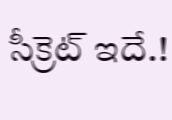సీక్రెట్ ఇదే.!